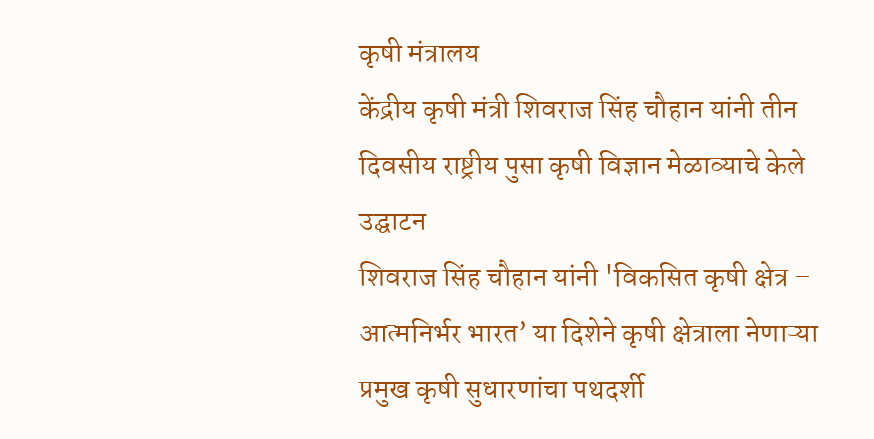कृषी मंत्रालय
केंद्रीय कृषी मंत्री शिवराज सिंह चौहान यांनी तीन दिवसीय राष्ट्रीय पुसा कृषी विज्ञान मेळाव्याचे केले उद्घाटन
शिवराज सिंह चौहान यांनी 'विकसित कृषी क्षेत्र – आत्मनिर्भर भारत’ या दिशेने कृषी क्षेत्राला नेणाऱ्या प्रमुख कृषी सुधारणांचा पथदर्शी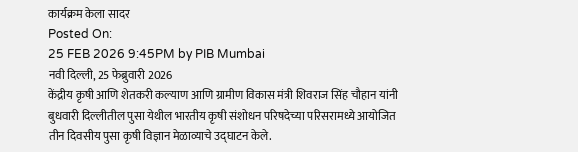कार्यक्रम केला सादर
Posted On:
25 FEB 2026 9:45PM by PIB Mumbai
नवी दिल्ली, 25 फेब्रुवारी 2026
केंद्रीय कृषी आणि शेतकरी कल्याण आणि ग्रामीण विकास मंत्री शिवराज सिंह चौहान यांनी बुधवारी दिल्लीतील पुसा येथील भारतीय कृषी संशोधन परिषदेच्या परिसरामध्ये आयोजित तीन दिवसीय पुसा कृषी विज्ञान मेळाव्याचे उद्घाटन केले.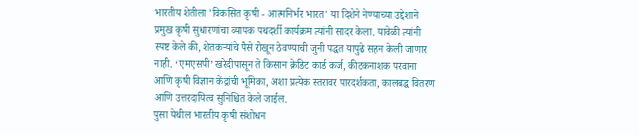भारतीय शेतीला 'विकसित कृषी - आत्मनिर्भर भारत' या दिशेने नेण्याच्या उद्देशाने प्रमुख कृषी सुधारणांचा व्यापक पथदर्शी कार्यक्रम त्यांनी सादर केला. यावेळी त्यांनी स्पष्ट केले की, शेतकऱ्यांचे पैसे रोखून ठेवण्याची जुनी पद्धत यापुढे सहन केली जाणार नाही. ‘एमएसपी’ खरेदीपासून ते किसान क्रेडिट कार्ड कर्ज, कीटकनाशक परवाना आणि कृषी विज्ञान केंद्रांची भूमिका, अशा प्रत्येक स्तरावर पारदर्शकता, कालबद्ध वितरण आणि उत्तरदायित्व सुनिश्चित केले जाईल.
पुसा येथील भारतीय कृषी संशोधन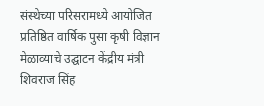संस्थेच्या परिसरामध्ये आयोजित प्रतिष्ठित वार्षिक पुसा कृषी विज्ञान मेळाव्याचे उद्घाटन केंद्रीय मंत्री शिवराज सिंह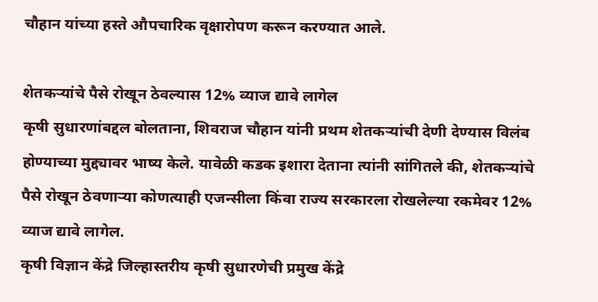चौहान यांच्या हस्ते औपचारिक वृक्षारोपण करून करण्यात आले.

शेतकऱ्यांचे पैसे रोखून ठेवल्यास 12% व्याज द्यावे लागेल
कृषी सुधारणांबद्दल बोलताना, शिवराज चौहान यांनी प्रथम शेतकऱ्यांची देणी देण्यास विलंब होण्याच्या मुद्द्यावर भाष्य केले. यावेळी कडक इशारा देताना त्यांनी सांगितले की, शेतकऱ्यांचे पैसे रोखून ठेवणाऱ्या कोणत्याही एजन्सीला किंवा राज्य सरकारला रोखलेल्या रकमेवर 12% व्याज द्यावे लागेल.
कृषी विज्ञान केंद्रे जिल्हास्तरीय कृषी सुधारणेची प्रमुख केंद्रे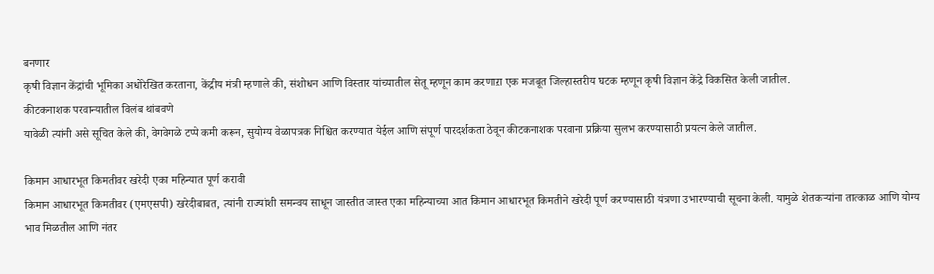बनणार
कृषी विज्ञान केंद्रांची भूमिका अधोरेखित करताना, केंद्रीय मंत्री म्हणाले की, संशोधन आणि विस्तार यांच्यातील सेतू म्हणून काम करणाऱा एक मजबूत जिल्हास्तरीय घटक म्हणून कृषी विज्ञान केंद्रे विकसित केली जातील.
कीटकनाशक परवान्यातील विलंब थांबवणे
यावेळी त्यांनी असे सूचित केले की, वेगवेगळे टप्पे कमी करून, सुयोग्य वेळापत्रक निश्चित करण्यात येईल आणि संपूर्ण पारदर्शकता ठेवून कीटकनाशक परवाना प्रक्रिया सुलभ करण्यासाठी प्रयत्न केले जातील.

किमान आधारभूत किमतीवर खरेदी एका महिन्यात पूर्ण करावी
किमान आधारभूत किमतीवर (एमएसपी) खरेदीबाबत, त्यांनी राज्यांशी समन्वय साधून जास्तीत जास्त एका महिन्याच्या आत किमान आधारभूत किमतीने खरेदी पूर्ण करण्यासाठी यंत्रणा उभारण्याची सूचना केली. यामुळे शेतकऱ्यांना तात्काळ आणि योग्य भाव मिळतील आणि नंतर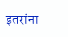इतरांना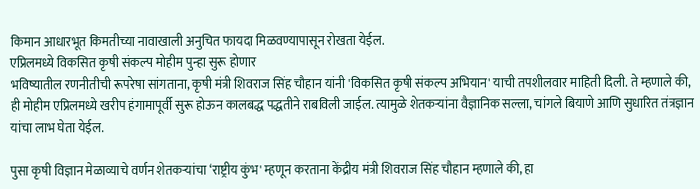किमान आधारभूत किमतीच्या नावाखाली अनुचित फायदा मिळवण्यापासून रोखता येईल.
एप्रिलमध्ये विकसित कृषी संकल्प मोहीम पुन्हा सुरू होणार
भविष्यातील रणनीतीची रूपरेषा सांगताना, कृषी मंत्री शिवराज सिंह चौहान यांनी 'विकसित कृषी संकल्प अभियान' याची तपशीलवार माहिती दिली. ते म्हणाले की, ही मोहीम एप्रिलमध्ये खरीप हंगामापूर्वी सुरू होऊन कालबद्ध पद्धतीने राबविली जाईल. त्यामुळे शेतकऱ्यांना वैज्ञानिक सल्ला, चांगले बियाणे आणि सुधारित तंत्रज्ञान यांचा लाभ घेता येईल.

पुसा कृषी विज्ञान मेळाव्याचे वर्णन शेतकऱ्यांचा ‘राष्ट्रीय कुंभ' म्हणून करताना केंद्रीय मंत्री शिवराज सिंह चौहान म्हणाले की, हा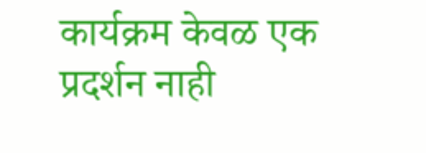कार्यक्रम केवळ एक प्रदर्शन नाही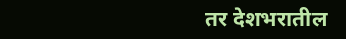तर देशभरातील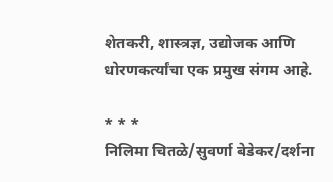शेतकरी, शास्त्रज्ञ, उद्योजक आणि धोरणकर्त्यांचा एक प्रमुख संगम आहे.

* * *
निलिमा चितळे/सुवर्णा बेडेकर/दर्शना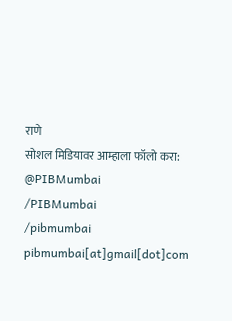राणे
सोशल मिडियावर आम्हाला फॉलो करा:
@PIBMumbai
/PIBMumbai
/pibmumbai
pibmumbai[at]gmail[dot]com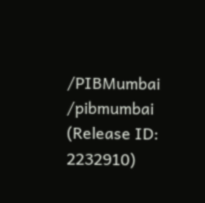/PIBMumbai
/pibmumbai
(Release ID: 2232910)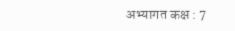अभ्यागत कक्ष : 7